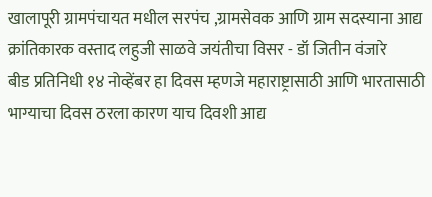खालापूरी ग्रामपंचायत मधील सरपंच ,ग्रामसेवक आणि ग्राम सदस्याना आद्य क्रांतिकारक वस्ताद लहुजी साळवे जयंतीचा विसर - डॉ जितीन वंजारे
बीड प्रतिनिधी १४ नोव्हेंबर हा दिवस म्हणजे महाराष्ट्रासाठी आणि भारतासाठी भाग्याचा दिवस ठरला कारण याच दिवशी आद्य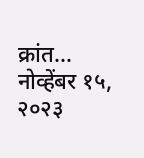क्रांत…
नोव्हेंबर १५, २०२३